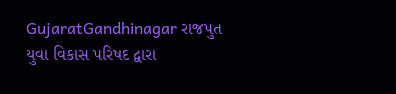GujaratGandhinagar રાજપુત યુવા વિકાસ પરિષદ દ્વારા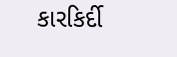કારકિર્દી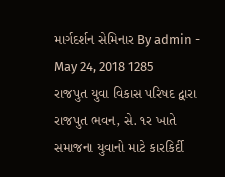માર્ગદર્શન સેમિનાર By admin - May 24, 2018 1285 રાજપુત યુવા વિકાસ પરિષદ દ્વારા રાજપુત ભવન, સે. ૧ર ખાતે સમાજના યુવાનો માટે કારકિર્દી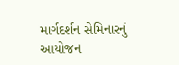માર્ગદર્શન સેમિનારનું આયોજન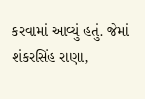કરવામાં આવ્યું હતું. જેમાં શંકરસિંહ રાણા,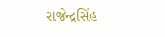રાજેન્દ્રસિંહ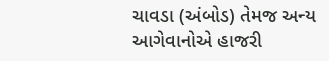ચાવડા (અંબોડ) તેમજ અન્ય આગેવાનોએ હાજરી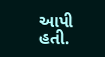આપી હતી.